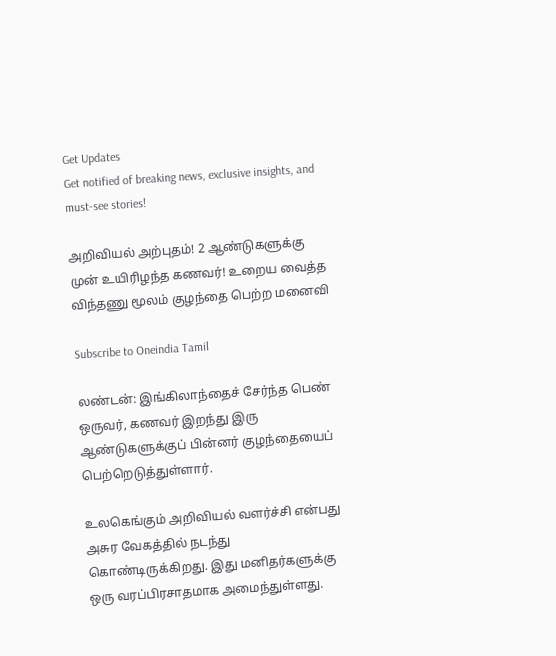Get Updates
Get notified of breaking news, exclusive insights, and must-see stories!

அறிவியல் அற்புதம்! 2 ஆண்டுகளுக்கு முன் உயிரிழந்த கணவர்! உறைய வைத்த விந்தணு மூலம் குழந்தை பெற்ற மனைவி

Subscribe to Oneindia Tamil

லண்டன்: இங்கிலாந்தைச் சேர்ந்த பெண் ஒருவர், கணவர் இறந்து இரு ஆண்டுகளுக்குப் பின்னர் குழந்தையைப் பெற்றெடுத்துள்ளார்.

உலகெங்கும் அறிவியல் வளர்ச்சி என்பது அசுர வேகத்தில் நடந்து கொண்டிருக்கிறது. இது மனிதர்களுக்கு ஒரு வரப்பிரசாதமாக அமைந்துள்ளது.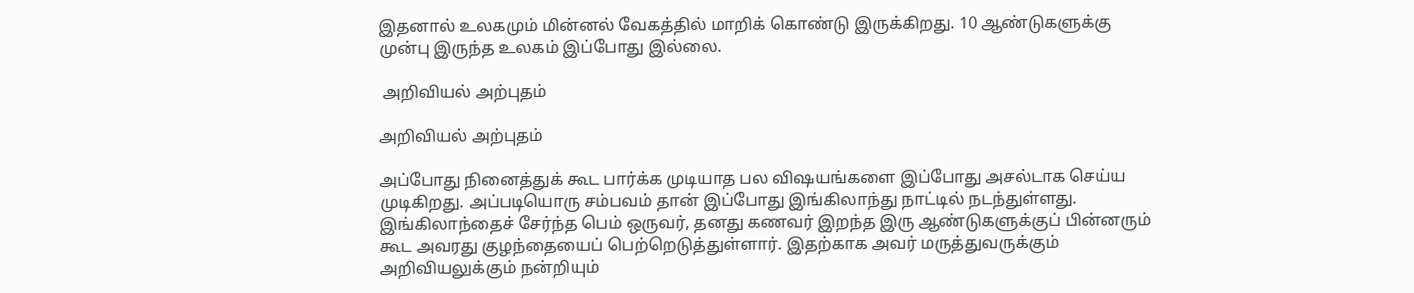இதனால் உலகமும் மின்னல் வேகத்தில் மாறிக் கொண்டு இருக்கிறது. 10 ஆண்டுகளுக்கு முன்பு இருந்த உலகம் இப்போது இல்லை.

 அறிவியல் அற்புதம்

அறிவியல் அற்புதம்

அப்போது நினைத்துக் கூட பார்க்க முடியாத பல விஷயங்களை இப்போது அசல்டாக செய்ய முடிகிறது. அப்படியொரு சம்பவம் தான் இப்போது இங்கிலாந்து நாட்டில் நடந்துள்ளது. இங்கிலாந்தைச் சேர்ந்த பெம் ஒருவர், தனது கணவர் இறந்த இரு ஆண்டுகளுக்குப் பின்னரும் கூட அவரது குழந்தையைப் பெற்றெடுத்துள்ளார். இதற்காக அவர் மருத்துவருக்கும் அறிவியலுக்கும் நன்றியும்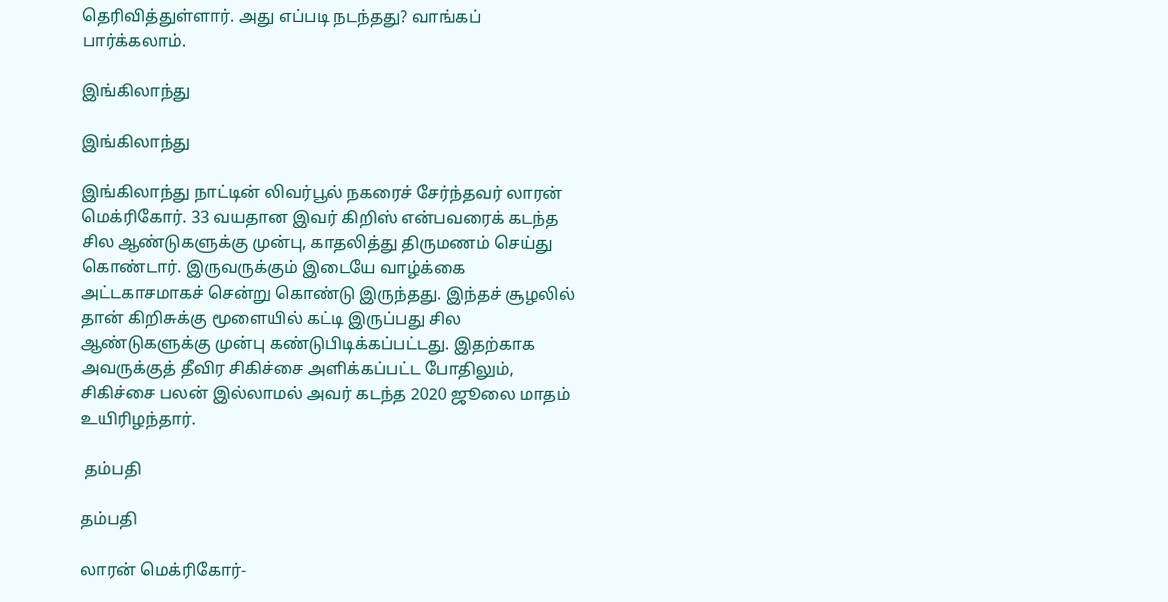தெரிவித்துள்ளார். அது எப்படி நடந்தது? வாங்கப் பார்க்கலாம்.

இங்கிலாந்து

இங்கிலாந்து

இங்கிலாந்து நாட்டின் லிவர்பூல் நகரைச் சேர்ந்தவர் லாரன் மெக்ரிகோர். 33 வயதான இவர் கிறிஸ் என்பவரைக் கடந்த சில ஆண்டுகளுக்கு முன்பு, காதலித்து திருமணம் செய்து கொண்டார். இருவருக்கும் இடையே வாழ்க்கை அட்டகாசமாகச் சென்று கொண்டு இருந்தது. இந்தச் சூழலில் தான் கிறிசுக்கு மூளையில் கட்டி இருப்பது சில ஆண்டுகளுக்கு முன்பு கண்டுபிடிக்கப்பட்டது. இதற்காக அவருக்குத் தீவிர சிகிச்சை அளிக்கப்பட்ட போதிலும், சிகிச்சை பலன் இல்லாமல் அவர் கடந்த 2020 ஜூலை மாதம் உயிரிழந்தார்.

 தம்பதி

தம்பதி

லாரன் மெக்ரிகோர்-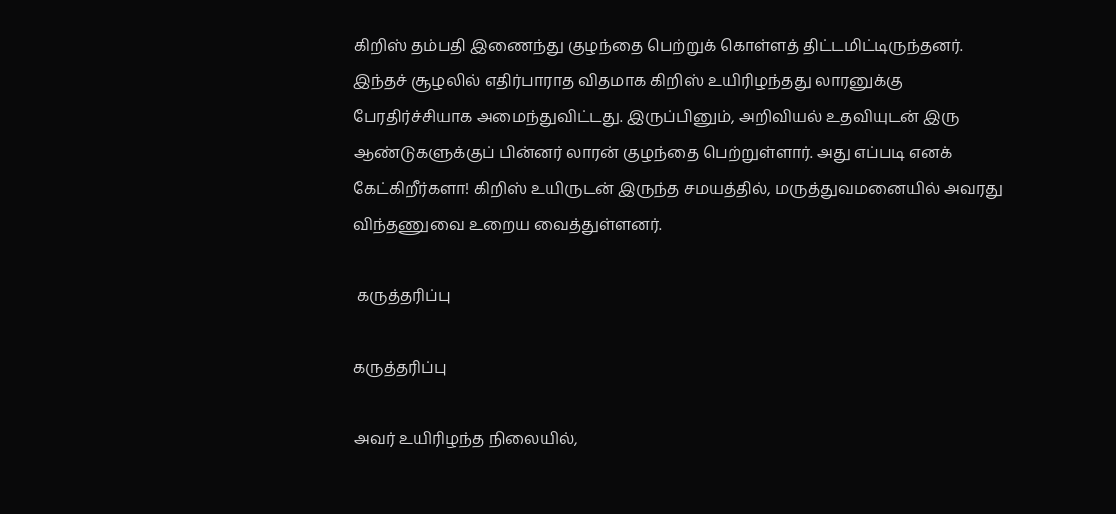கிறிஸ் தம்பதி இணைந்து குழந்தை பெற்றுக் கொள்ளத் திட்டமிட்டிருந்தனர். இந்தச் சூழலில் எதிர்பாராத விதமாக கிறிஸ் உயிரிழந்தது லாரனுக்கு பேரதிர்ச்சியாக அமைந்துவிட்டது. இருப்பினும், அறிவியல் உதவியுடன் இரு ஆண்டுகளுக்குப் பின்னர் லாரன் குழந்தை பெற்றுள்ளார். அது எப்படி எனக் கேட்கிறீர்களா! கிறிஸ் உயிருடன் இருந்த சமயத்தில், மருத்துவமனையில் அவரது விந்தணுவை உறைய வைத்துள்ளனர்.

 கருத்தரிப்பு

கருத்தரிப்பு

அவர் உயிரிழந்த நிலையில்,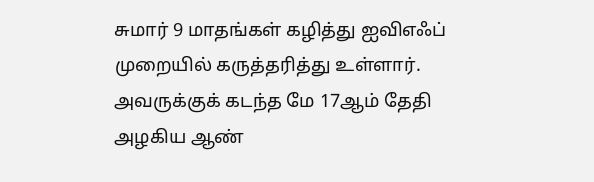சுமார் 9 மாதங்கள் கழித்து ஐவிஎஃப் முறையில் கருத்தரித்து உள்ளார். அவருக்குக் கடந்த மே 17ஆம் தேதி அழகிய ஆண்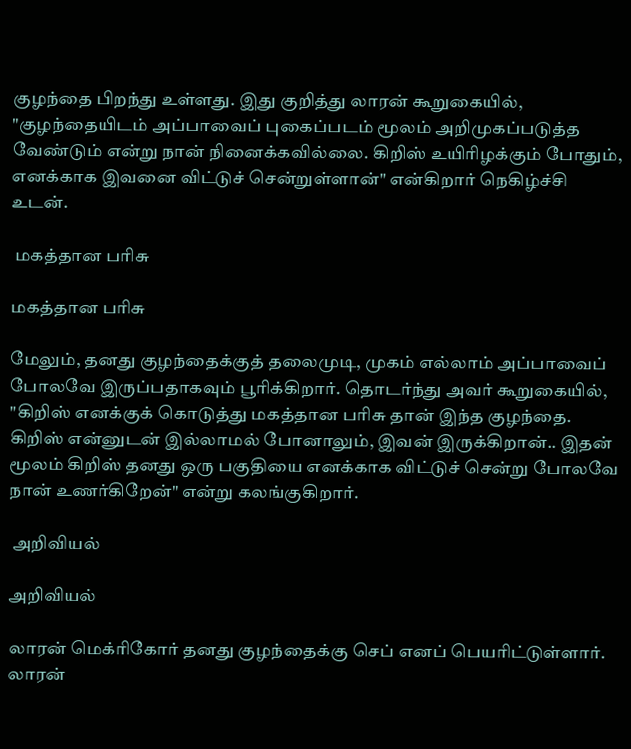குழந்தை பிறந்து உள்ளது. இது குறித்து லாரன் கூறுகையில், "குழந்தையிடம் அப்பாவைப் புகைப்படம் மூலம் அறிமுகப்படுத்த வேண்டும் என்று நான் நினைக்கவில்லை. கிறிஸ் உயிரிழக்கும் போதும், எனக்காக இவனை விட்டுச் சென்றுள்ளான்" என்கிறார் நெகிழ்ச்சி உடன்.

 மகத்தான பரிசு

மகத்தான பரிசு

மேலும், தனது குழந்தைக்குத் தலைமுடி, முகம் எல்லாம் அப்பாவைப் போலவே இருப்பதாகவும் பூரிக்கிறார். தொடர்ந்து அவர் கூறுகையில், "கிறிஸ் எனக்குக் கொடுத்து மகத்தான பரிசு தான் இந்த குழந்தை. கிறிஸ் என்னுடன் இல்லாமல் போனாலும், இவன் இருக்கிறான்.. இதன் மூலம் கிறிஸ் தனது ஒரு பகுதியை எனக்காக விட்டுச் சென்று போலவே நான் உணர்கிறேன்" என்று கலங்குகிறார்.

 அறிவியல்

அறிவியல்

லாரன் மெக்ரிகோர் தனது குழந்தைக்கு செப் எனப் பெயரிட்டுள்ளார். லாரன்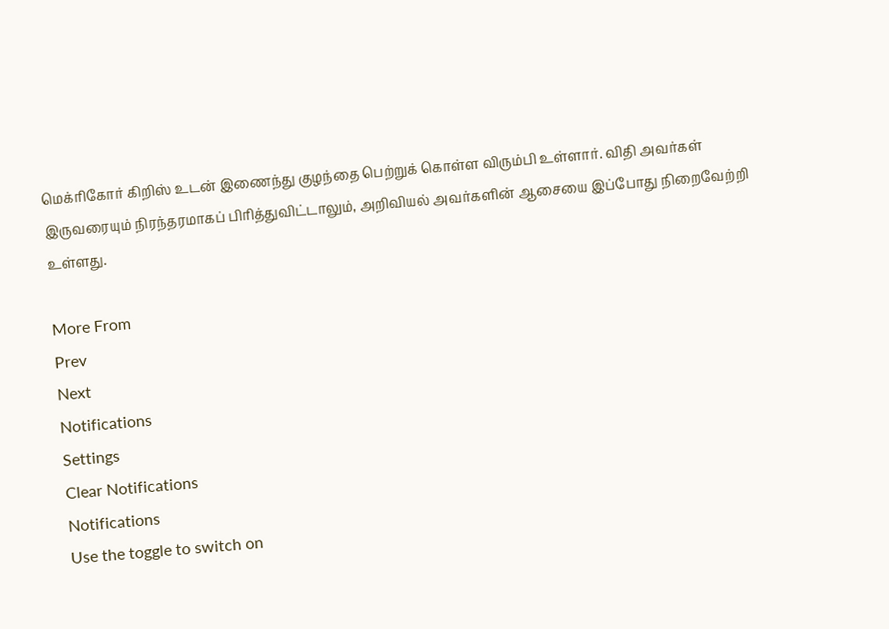மெக்ரிகோர் கிறிஸ் உடன் இணைந்து குழந்தை பெற்றுக் கொள்ள விரும்பி உள்ளார். விதி அவர்கள் இருவரையும் நிரந்தரமாகப் பிரித்துவிட்டாலும், அறிவியல் அவர்களின் ஆசையை இப்போது நிறைவேற்றி உள்ளது.

More From
Prev
Next
Notifications
Settings
Clear Notifications
Notifications
Use the toggle to switch on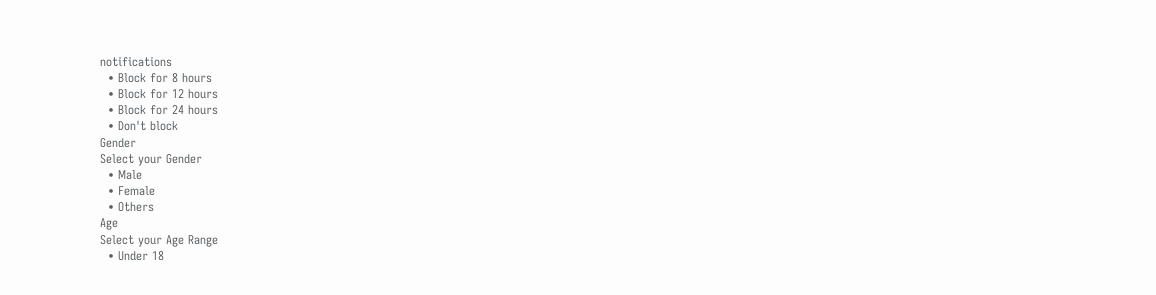notifications
  • Block for 8 hours
  • Block for 12 hours
  • Block for 24 hours
  • Don't block
Gender
Select your Gender
  • Male
  • Female
  • Others
Age
Select your Age Range
  • Under 18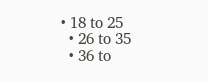• 18 to 25
  • 26 to 35
  • 36 to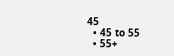45
  • 45 to 55
  • 55+